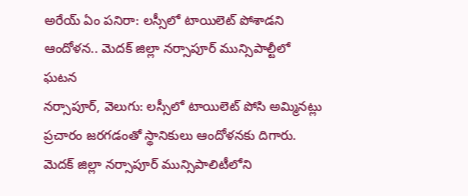అరేయ్ ఏం పనిరా: లస్సీలో టాయిలెట్ పోశాడని ఆందోళన.. మెదక్ జిల్లా నర్సాపూర్ మున్సిపాల్టీలో ఘటన
నర్సాపూర్, వెలుగు: లస్సీలో టాయిలెట్ పోసి అమ్మినట్లు ప్రచారం జరగడంతో స్థానికులు ఆందోళనకు దిగారు. మెదక్ జిల్లా నర్సాపూర్ మున్సిపాలిటీలోని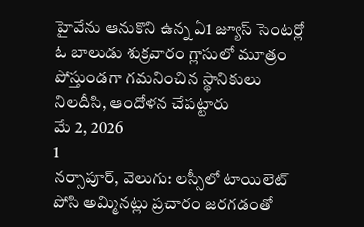హైవేను ఆనుకొని ఉన్న ఏ1 జ్యూస్ సెంటర్లో ఓ బాలుడు శుక్రవారం గ్లాసులో మూత్రం పోస్తుండగా గమనించిన స్థానికులు నిలదీసి, ఆందోళన చేపట్టారు
మే 2, 2026
1
నర్సాపూర్, వెలుగు: లస్సీలో టాయిలెట్ పోసి అమ్మినట్లు ప్రచారం జరగడంతో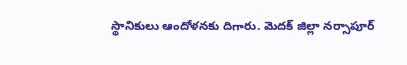స్థానికులు ఆందోళనకు దిగారు. మెదక్ జిల్లా నర్సాపూర్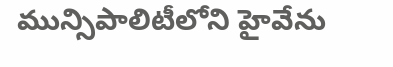మున్సిపాలిటీలోని హైవేను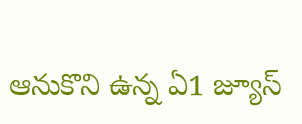ఆనుకొని ఉన్న ఏ1 జ్యూస్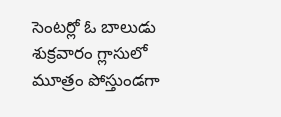సెంటర్లో ఓ బాలుడు శుక్రవారం గ్లాసులో మూత్రం పోస్తుండగా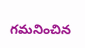గమనించిన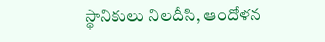స్థానికులు నిలదీసి, ఆందోళన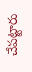చేపట్టారు